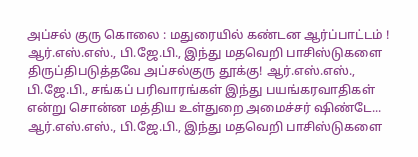அப்சல் குரு கொலை : மதுரையில் கண்டன ஆர்ப்பாட்டம் !
ஆர்.எஸ்.எஸ்., பி.ஜே.பி., இந்து மதவெறி பாசிஸ்டுகளை திருப்திபடுத்தவே அப்சல்குரு தூக்கு! ஆர்.எஸ்.எஸ்., பி.ஜே.பி., சங்கப் பரிவாரங்கள் இந்து பயங்கரவாதிகள் என்று சொன்ன மத்திய உள்துறை அமைச்சர் ஷிண்டே...
ஆர்.எஸ்.எஸ்., பி.ஜே.பி., இந்து மதவெறி பாசிஸ்டுகளை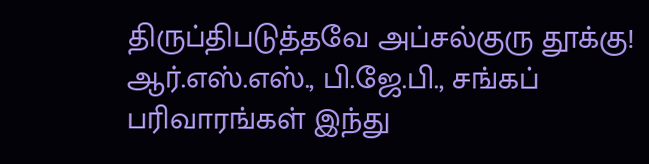திருப்திபடுத்தவே அப்சல்குரு தூக்கு! ஆர்.எஸ்.எஸ்., பி.ஜே.பி., சங்கப் பரிவாரங்கள் இந்து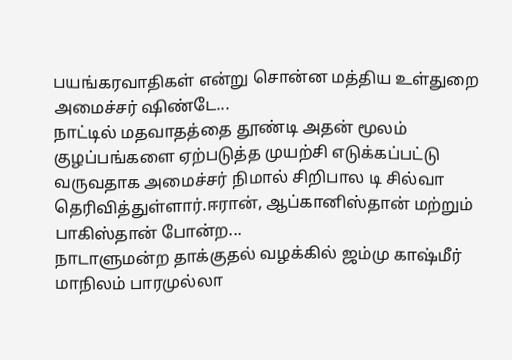பயங்கரவாதிகள் என்று சொன்ன மத்திய உள்துறை அமைச்சர் ஷிண்டே...
நாட்டில் மதவாதத்தை தூண்டி அதன் மூலம் குழப்பங்களை ஏற்படுத்த முயற்சி எடுக்கப்பட்டு வருவதாக அமைச்சர் நிமால் சிறிபால டி சில்வா தெரிவித்துள்ளார்.ஈரான், ஆப்கானிஸ்தான் மற்றும் பாகிஸ்தான் போன்ற...
நாடாளுமன்ற தாக்குதல் வழக்கில் ஜம்மு காஷ்மீர் மாநிலம் பாரமுல்லா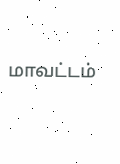மாவட்டம்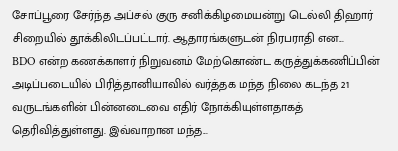சோப்பூரை சேர்ந்த அப்சல் குரு சனிக்கிழமையன்று டெல்லி திஹார் சிறையில் தூக்கிலிடப்பட்டார். ஆதாரங்களுடன் நிரபராதி என...
BDO என்ற கணக்காளர் நிறுவனம் மேற்கொண்ட கருத்துக்கணிப்பின் அடிப்படையில் பிரித்தானியாவில் வர்த்தக மந்த நிலை கடந்த 21 வருடங்களின் பின்னடைவை எதிர் நோக்கியுள்ளதாகத் தெரிவித்துள்ளது. இவ்வாறான மந்த...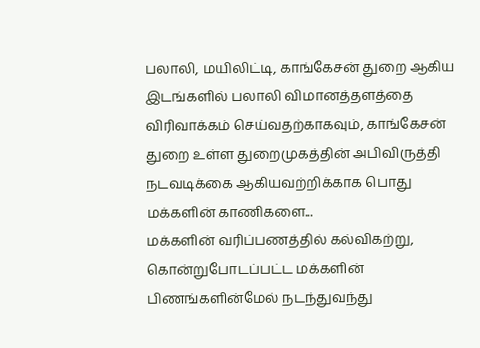பலாலி, மயிலிட்டி, காங்கேசன் துறை ஆகிய இடங்களில் பலாலி விமானத்தளத்தை விரிவாக்கம் செய்வதற்காகவும், காங்கேசன் துறை உள்ள துறைமுகத்தின் அபிவிருத்தி நடவடிக்கை ஆகியவற்றிக்காக பொது மக்களின் காணிகளை...
மக்களின் வரிப்பணத்தில் கல்விகற்று, கொன்றுபோடப்பட்ட மக்களின் பிணங்களின்மேல் நடந்துவந்து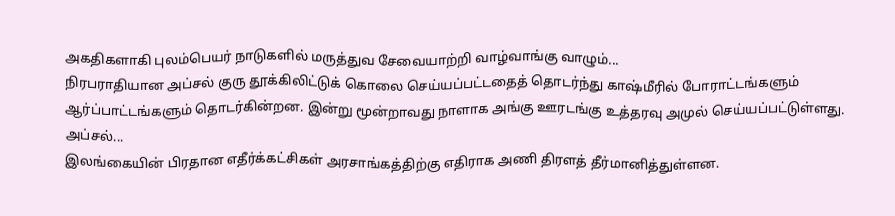அகதிகளாகி புலம்பெயர் நாடுகளில் மருத்துவ சேவையாற்றி வாழ்வாங்கு வாழும்...
நிரபராதியான அப்சல் குரு தூக்கிலிட்டுக் கொலை செய்யப்பட்டதைத் தொடர்ந்து காஷ்மீரில் போராட்டங்களும் ஆர்ப்பாட்டங்களும் தொடர்கின்றன. இன்று மூன்றாவது நாளாக அங்கு ஊரடங்கு உத்தரவு அமுல் செய்யப்பட்டுள்ளது. அப்சல்...
இலங்கையின் பிரதான எதீர்க்கட்சிகள் அரசாங்கத்திற்கு எதிராக அணி திரளத் தீர்மானித்துள்ளன.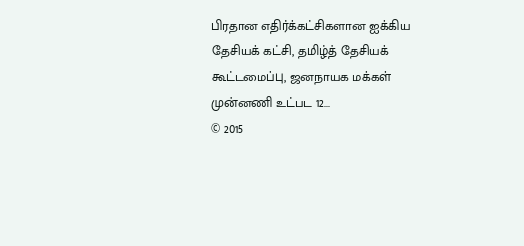பிரதான எதிர்க்கட்சிகளான ஐக்கிய தேசியக் கட்சி, தமிழ்த் தேசியக் கூட்டமைப்பு, ஜனநாயக மக்கள் முன்னணி உட்பட 12...
© 2015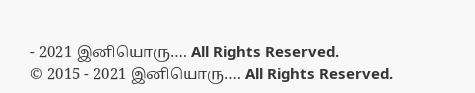- 2021 இனியொரு…. All Rights Reserved.
© 2015 - 2021 இனியொரு…. All Rights Reserved.